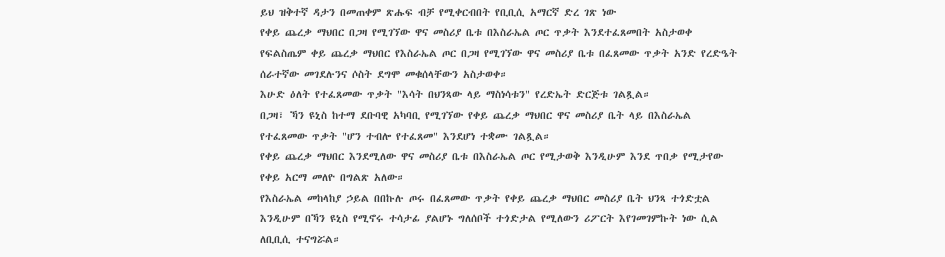ይህ ዝቅተኛ ዳታን በመጠቀም ጽሑፍ ብቻ የሚቀርብበት የቢቢሲ አማርኛ ድረ ገጽ ነው
የቀይ ጨረቃ ማህበር በጋዛ የሚገኘው ዋና መስሪያ ቤቱ በእስራኤል ጦር ጥቃት እንደተፈጸመበት አስታወቀ
የፍልስጤም ቀይ ጨረቃ ማህበር የእስራኤል ጦር በጋዛ የሚገኘው ዋና መስሪያ ቤቱ በፈጸመው ጥቃት አንድ የረድዔት ሰራተኛው መገደሉንና ሶስት ደግሞ መቁሰላቸውን አስታወቀ።
እሁድ ዕለት የተፈጸመው ጥቃት "እሳት በህንጻው ላይ ማስነሳቱን" የረድኤት ድርጅቱ ገልጿል።
በጋዛ፣ ኻን ዩኒስ ከተማ ደቡባዊ አካባቢ የሚገኘው የቀይ ጨረቃ ማህበር ዋና መስሪያ ቤት ላይ በእስራኤል የተፈጸመው ጥቃት "ሆን ተብሎ የተፈጸመ" እንደሆነ ተቋሙ ገልጿል።
የቀይ ጨረቃ ማህበር እንደሚለው ዋና መስሪያ ቤቱ በእስራኤል ጦር የሚታወቅ እንዲሁም እንደ ጥበቃ የሚታየው የቀይ አርማ መለዮ በግልጽ አለው።
የእስራኤል መከላከያ ኃይል በበኩሉ ጦሩ በፈጸመው ጥቃት የቀይ ጨረቃ ማህበር መስሪያ ቤት ህንጻ ተጎድቷል እንዲሁም በኻን ዩኒስ የሚኖሩ ተሳታፊ ያልሆኑ ግለሰቦች ተጎድታል የሚለውን ሪፖርት እየገመገምኩት ነው ሲል ለቢቢሲ ተናግሯል።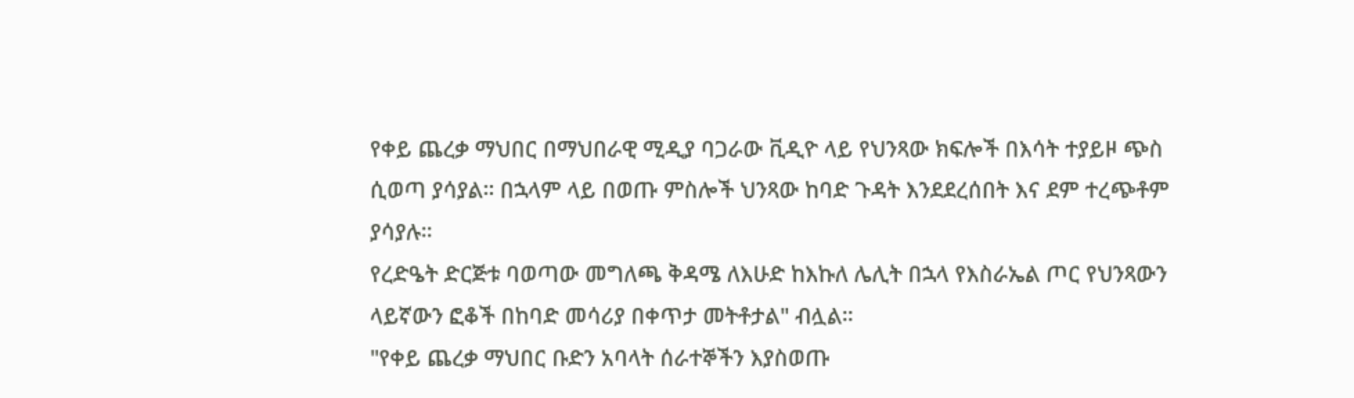የቀይ ጨረቃ ማህበር በማህበራዊ ሚዲያ ባጋራው ቪዲዮ ላይ የህንጻው ክፍሎች በእሳት ተያይዞ ጭስ ሲወጣ ያሳያል። በኋላም ላይ በወጡ ምስሎች ህንጻው ከባድ ጉዳት እንደደረሰበት እና ደም ተረጭቶም ያሳያሉ።
የረድዔት ድርጅቱ ባወጣው መግለጫ ቅዳሜ ለእሁድ ከእኩለ ሌሊት በኋላ የእስራኤል ጦር የህንጻውን ላይኛውን ፎቆች በከባድ መሳሪያ በቀጥታ መትቶታል" ብሏል።
"የቀይ ጨረቃ ማህበር ቡድን አባላት ሰራተኞችን እያስወጡ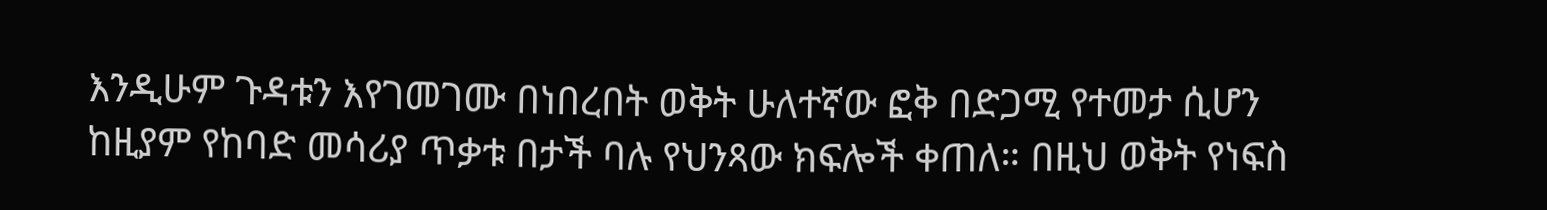እንዲሁም ጉዳቱን እየገመገሙ በነበረበት ወቅት ሁለተኛው ፎቅ በድጋሚ የተመታ ሲሆን ከዚያም የከባድ መሳሪያ ጥቃቱ በታች ባሉ የህንጻው ክፍሎች ቀጠለ። በዚህ ወቅት የነፍስ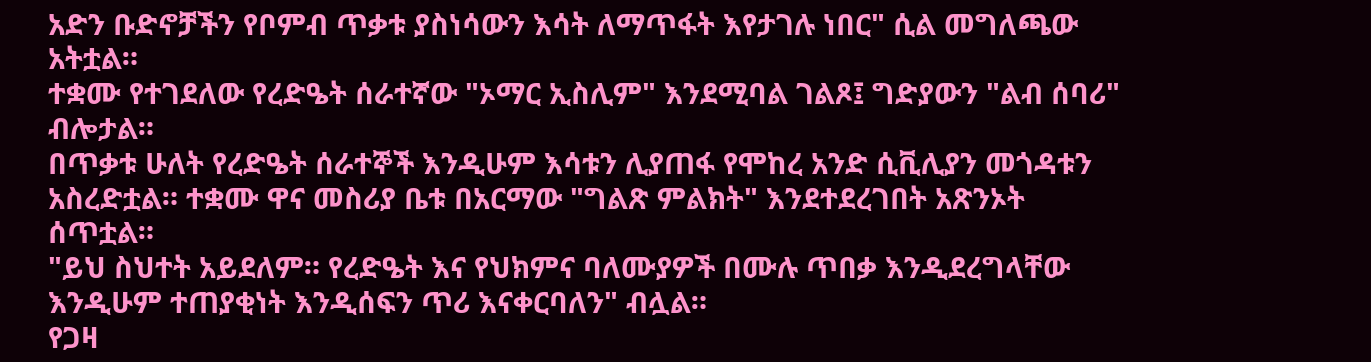አድን ቡድኖቻችን የቦምብ ጥቃቱ ያስነሳውን እሳት ለማጥፋት እየታገሉ ነበር" ሲል መግለጫው አትቷል።
ተቋሙ የተገደለው የረድዔት ሰራተኛው "ኦማር ኢስሊም" እንደሚባል ገልጾ፤ ግድያውን "ልብ ሰባሪ" ብሎታል።
በጥቃቱ ሁለት የረድዔት ሰራተኞች እንዲሁም እሳቱን ሊያጠፋ የሞከረ አንድ ሲቪሊያን መጎዳቱን አስረድቷል። ተቋሙ ዋና መስሪያ ቤቱ በአርማው "ግልጽ ምልክት" እንደተደረገበት አጽንኦት ሰጥቷል።
"ይህ ስህተት አይደለም። የረድዔት እና የህክምና ባለሙያዎች በሙሉ ጥበቃ እንዲደረግላቸው እንዲሁም ተጠያቂነት እንዲሰፍን ጥሪ እናቀርባለን" ብሏል።
የጋዛ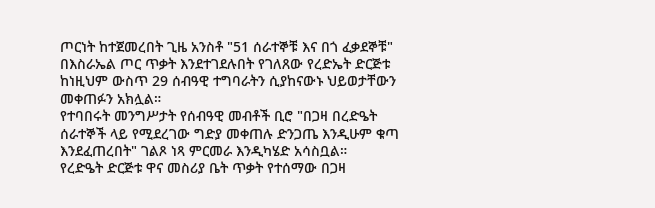ጦርነት ከተጀመረበት ጊዜ አንስቶ "51 ሰራተኞቹ እና በጎ ፈቃደኞቹ" በእስራኤል ጦር ጥቃት እንደተገደሉበት የገለጸው የረድኤት ድርጅቱ ከነዚህም ውስጥ 29 ሰብዓዊ ተግባራትን ሲያከናውኑ ህይወታቸውን መቀጠፉን አክሏል።
የተባበሩት መንግሥታት የሰብዓዊ መብቶች ቢሮ "በጋዛ በረድዔት ሰራተኞች ላይ የሚደረገው ግድያ መቀጠሉ ድንጋጤ እንዲሁም ቁጣ እንደፈጠረበት" ገልጾ ነጻ ምርመራ እንዲካሄድ አሳስቧል።
የረድዔት ድርጅቱ ዋና መስሪያ ቤት ጥቃት የተሰማው በጋዛ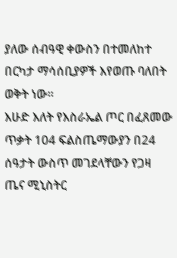ያለው ሰብዓዊ ቀውስን በተመለከተ በርካታ ማሳሰቢያዎች እየወጡ ባለበት ወቅት ነው።
እሁድ እለት የእስራኤል ጦር በፈጸመው ጥቃት 104 ፍልስጤማውያን በ24 ሰዓታት ውስጥ መገደላቸውን የጋዛ ጤና ሚኒስትር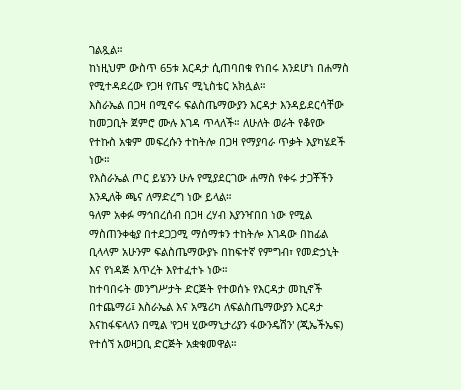ገልጿል።
ከነዚህም ውስጥ 65ቱ እርዳታ ሲጠባበቁ የነበሩ እንደሆነ በሐማስ የሚተዳደረው የጋዛ የጤና ሚኒስቴር አክሏል።
እስራኤል በጋዛ በሚኖሩ ፍልስጤማውያን እርዳታ እንዳይደርሳቸው ከመጋቢት ጀምሮ ሙሉ እገዳ ጥላለች። ለሁለት ወራት የቆየው የተኩስ አቁም መፍረሱን ተከትሎ በጋዛ የማያባራ ጥቃት እያካሄደች ነው።
የእስራኤል ጦር ይሄንን ሁሉ የሚያደርገው ሐማስ የቀሩ ታጋቾችን እንዲለቅ ጫና ለማድረግ ነው ይላል።
ዓለም አቀፉ ማኅበረሰብ በጋዛ ረሃብ እያንዣበበ ነው የሚል ማስጠንቀቂያ በተደጋጋሚ ማሰማቱን ተከትሎ እገዳው በከፊል ቢላላም አሁንም ፍልስጤማውያኑ በከፍተኛ የምግብ፣ የመድኃኒት እና የነዳጅ እጥረት እየተፈተኑ ነው።
ከተባበሩት መንግሥታት ድርጅት የተወሰኑ የእርዳታ መኪኖች በተጨማሪ፤ እስራኤል እና አሜሪካ ለፍልስጤማውያን እርዳታ እናከፋፍላለን በሚል 'የጋዛ ሂውማኒታሪያን ፋውንዴሽን' (ጂኤችኤፍ) የተሰኘ አወዛጋቢ ድርጅት አቋቁመዋል።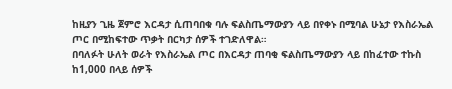ከዚያን ጊዜ ጀምሮ እርዳታ ሲጠባበቁ ባሉ ፍልስጤማውያን ላይ በየቀኑ በሚባል ሁኔታ የእስራኤል ጦር በሚከፍተው ጥቃት በርካታ ሰዎች ተገድለዋል።
በባለፉት ሁለት ወራት የእስራኤል ጦር በእርዳታ ጠባቂ ፍልስጤማውያን ላይ በከፈተው ተኩስ ከ1,000 በላይ ሰዎች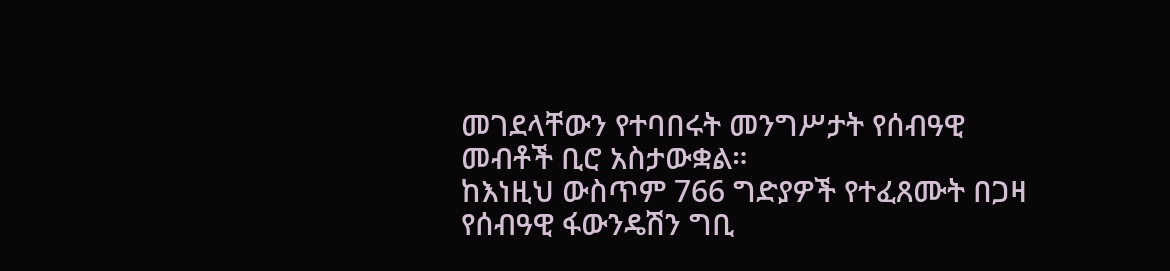መገደላቸውን የተባበሩት መንግሥታት የሰብዓዊ መብቶች ቢሮ አስታውቋል።
ከእነዚህ ውስጥም 766 ግድያዎች የተፈጸሙት በጋዛ የሰብዓዊ ፋውንዴሽን ግቢ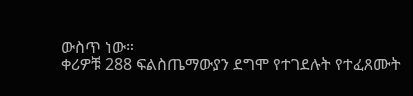ውስጥ ነው።
ቀሪዎቹ 288 ፍልስጤማውያን ደግሞ የተገደሉት የተፈጸሙት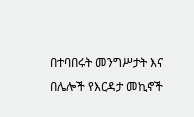በተባበሩት መንግሥታት እና በሌሎች የእርዳታ መኪኖች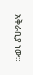አቅራቢያ ነው።